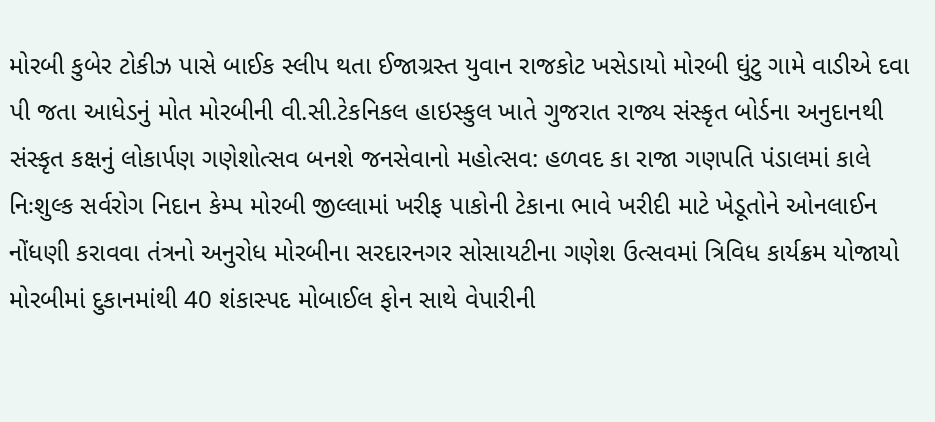મોરબી કુબેર ટોકીઝ પાસે બાઈક સ્લીપ થતા ઈજાગ્રસ્ત યુવાન રાજકોટ ખસેડાયો મોરબી ઘુંટુ ગામે વાડીએ દવા પી જતા આધેડનું મોત મોરબીની વી.સી.ટેકનિકલ હાઇસ્કુલ ખાતે ગુજરાત રાજ્ય સંસ્કૃત બોર્ડના અનુદાનથી સંસ્કૃત કક્ષનું લોકાર્પણ ગણેશોત્સવ બનશે જનસેવાનો મહોત્સવ: હળવદ કા રાજા ગણપતિ પંડાલમાં કાલે નિઃશુલ્ક સર્વરોગ નિદાન કેમ્પ મોરબી જીલ્લામાં ખરીફ પાકોની ટેકાના ભાવે ખરીદી માટે ખેડૂતોને ઓનલાઈન નોંધણી કરાવવા તંત્રનો અનુરોધ મોરબીના સરદારનગર સોસાયટીના ગણેશ ઉત્સવમાં ત્રિવિધ કાર્યક્રમ યોજાયો મોરબીમાં દુકાનમાંથી 40 શંકાસ્પદ મોબાઈલ ફોન સાથે વેપારીની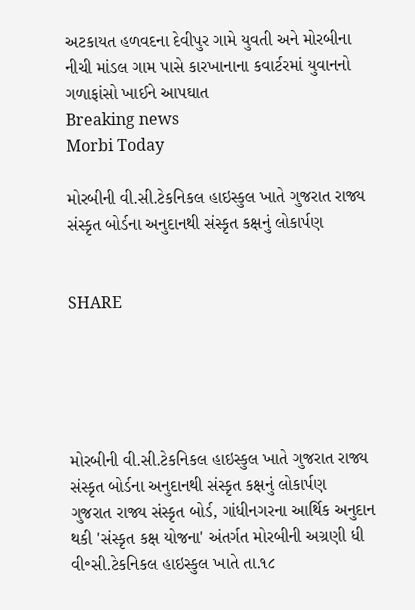અટકાયત હળવદના દેવીપુર ગામે યુવતી અને મોરબીના નીચી માંડલ ગામ પાસે કારખાનાના કવાર્ટરમાં યુવાનનો ગળાફાંસો ખાઈને આપઘાત
Breaking news
Morbi Today

મોરબીની વી.સી.ટેકનિકલ હાઇસ્કુલ ખાતે ગુજરાત રાજ્ય સંસ્કૃત બોર્ડના અનુદાનથી સંસ્કૃત કક્ષનું લોકાર્પણ


SHARE





મોરબીની વી.સી.ટેકનિકલ હાઇસ્કુલ ખાતે ગુજરાત રાજ્ય સંસ્કૃત બોર્ડના અનુદાનથી સંસ્કૃત કક્ષનું લોકાર્પણ
ગુજરાત રાજ્ય સંસ્કૃત બોર્ડ, ગાંધીનગરના આર્થિક અનુદાન થકી 'સંસ્કૃત કક્ષ યોજના' અંતર્ગત મોરબીની અગ્રણી ધી વી॰સી.ટેકનિકલ હાઇસ્કુલ ખાતે તા.૧૮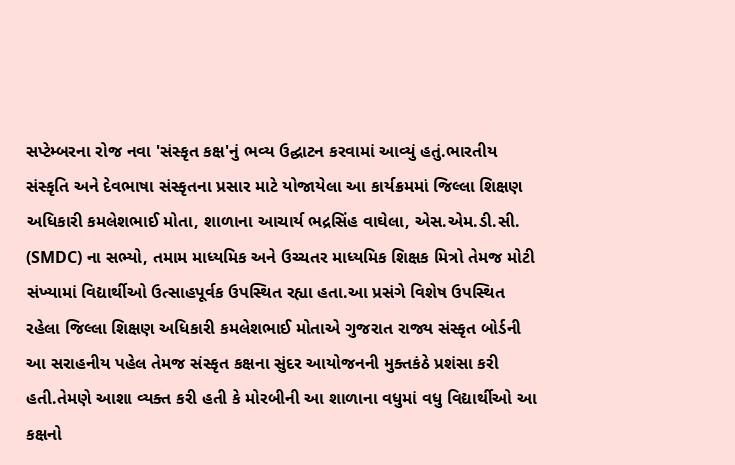સપ્ટેમ્બરના રોજ નવા 'સંસ્કૃત કક્ષ'નું ભવ્ય ઉદ્ઘાટન કરવામાં આવ્યું હતું.ભારતીય સંસ્કૃતિ અને દેવભાષા સંસ્કૃતના પ્રસાર માટે યોજાયેલા આ કાર્યક્રમમાં જિલ્લા શિક્ષણ અધિકારી કમલેશભાઈ મોતા, શાળાના આચાર્ય ભદ્રસિંહ વાઘેલા, એસ.એમ.ડી.સી. (SMDC) ના સભ્યો, તમામ માધ્યમિક અને ઉચ્ચતર માધ્યમિક શિક્ષક મિત્રો તેમજ મોટી સંખ્યામાં વિદ્યાર્થીઓ ઉત્સાહપૂર્વક ઉપસ્થિત રહ્યા હતા.આ પ્રસંગે વિશેષ ઉપસ્થિત રહેલા જિલ્લા શિક્ષણ અધિકારી કમલેશભાઈ મોતાએ ગુજરાત રાજ્ય સંસ્કૃત બોર્ડની આ સરાહનીય પહેલ તેમજ સંસ્કૃત કક્ષના સુંદર આયોજનની મુક્તકંઠે પ્રશંસા કરી હતી.તેમણે આશા વ્યક્ત કરી હતી કે મોરબીની આ શાળાના વધુમાં વધુ વિદ્યાર્થીઓ આ કક્ષનો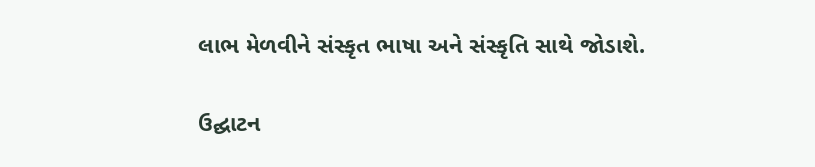લાભ મેળવીને સંસ્કૃત ભાષા અને સંસ્કૃતિ સાથે જોડાશે.

ઉદ્ઘાટન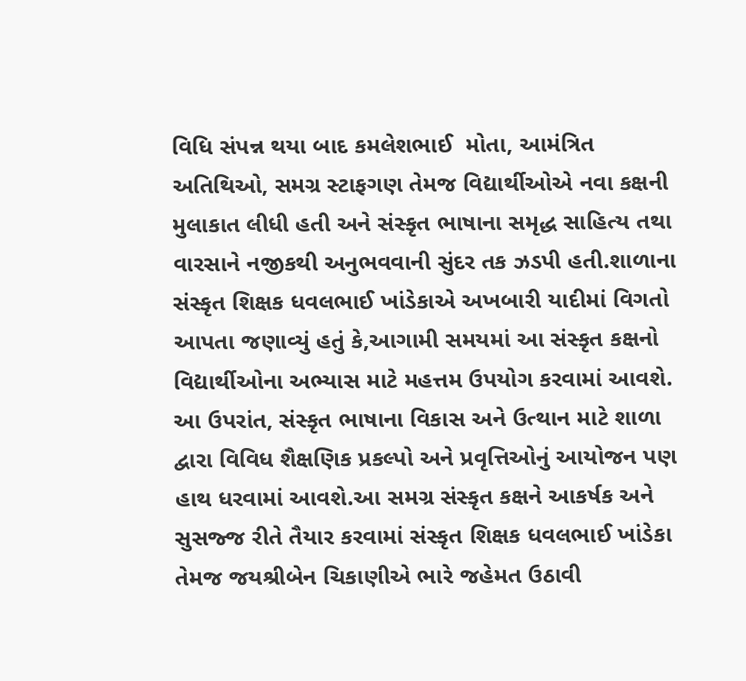વિધિ સંપન્ન થયા બાદ કમલેશભાઈ  મોતા, આમંત્રિત અતિથિઓ, સમગ્ર સ્ટાફગણ તેમજ વિદ્યાર્થીઓએ નવા કક્ષની મુલાકાત લીધી હતી અને સંસ્કૃત ભાષાના સમૃદ્ધ સાહિત્ય તથા વારસાને નજીકથી અનુભવવાની સુંદર તક ઝડપી હતી.શાળાના સંસ્કૃત શિક્ષક ધવલભાઈ ખાંડેકાએ અખબારી યાદીમાં વિગતો આપતા જણાવ્યું હતું કે,આગામી સમયમાં આ સંસ્કૃત કક્ષનો વિદ્યાર્થીઓના અભ્યાસ માટે મહત્તમ ઉપયોગ કરવામાં આવશે. આ ઉપરાંત, સંસ્કૃત ભાષાના વિકાસ અને ઉત્થાન માટે શાળા દ્વારા વિવિધ શૈક્ષણિક પ્રકલ્પો અને પ્રવૃત્તિઓનું આયોજન પણ હાથ ધરવામાં આવશે.આ સમગ્ર સંસ્કૃત કક્ષને આકર્ષક અને સુસજ્જ રીતે તૈયાર કરવામાં સંસ્કૃત શિક્ષક ધવલભાઈ ખાંડેકા તેમજ જયશ્રીબેન ચિકાણીએ ભારે જહેમત ઉઠાવી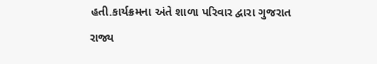હતી.કાર્યક્રમના અંતે શાળા પરિવાર દ્વારા ગુજરાત રાજ્ય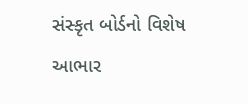સંસ્કૃત બોર્ડનો વિશેષ આભાર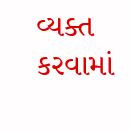વ્યક્ત કરવામાં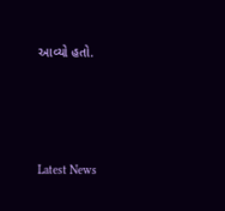આવ્યો હતો.




Latest News